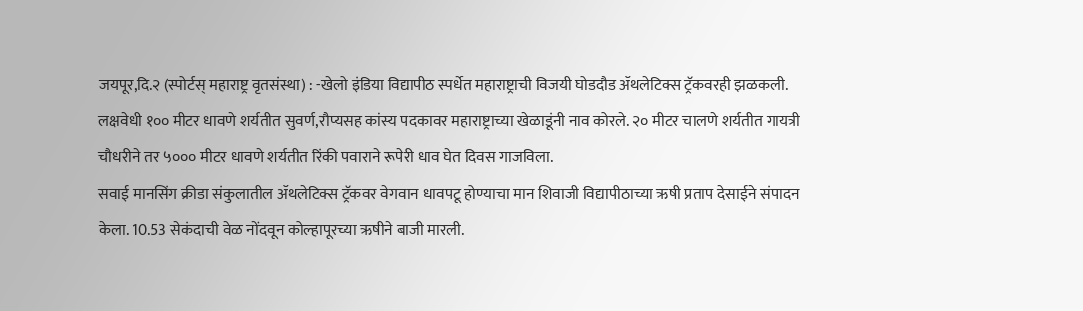जयपूर,दि.२ (स्पोर्टस् महाराष्ट्र वृतसंस्था) : -खेलो इंडिया विद्यापीठ स्पर्धेत महाराष्ट्राची विजयी घोडदौड ॲथलेटिक्स ट्रॅकवरही झळकली. लक्षवेधी १०० मीटर धावणे शर्यतीत सुवर्ण,रौप्यसह कांस्य पदकावर महाराष्ट्राच्या खेळाडूंनी नाव कोरले. २० मीटर चालणे शर्यतीत गायत्री चौधरीने तर ५००० मीटर धावणे शर्यतीत रिंकी पवाराने रूपेरी धाव घेत दिवस गाजविला.
सवाई मानसिंग क्रीडा संकुलातील ॲथलेटिक्स ट्रॅकवर वेगवान धावपटू होण्याचा मान शिवाजी विद्यापीठाच्या ऋषी प्रताप देसाईने संपादन केला. 10.53 सेकंदाची वेळ नोंदवून कोल्हापूरच्या ऋषीने बाजी मारली.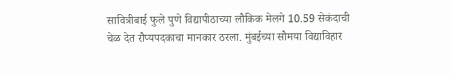सावित्रीबाई फुले पुणे विद्यापीठाच्या लौकिक मेलगे 10.59 सेकंदाची चेळ देत रौप्यपदकाचा मानकार ठरला. मुंबईच्या सौमया विद्याविहार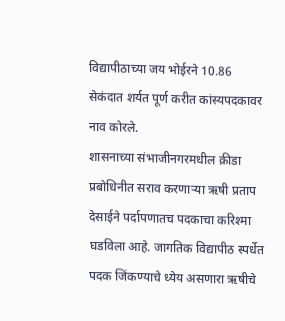विद्यापीठाच्या जय भोईरने 10.86 सेकंदात शर्यत पूर्ण करीत कांस्यपदकावर नाव कोरले.
शासनाच्या संभाजीनगरमधील क्रीडा प्रबोधिनीत सराव करणाऱ्या ऋषी प्रताप देसाईने पर्दापणातच पदकाचा करिश्मा घडविला आहे. जागतिक विद्यापीठ स्पर्धेत पदक जिंकण्याचे ध्येय असणारा ऋषीचे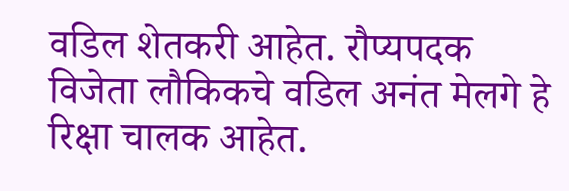वडिल शेतकरी आहेत. रौप्यपदक विजेता लौकिकचे वडिल अनंत मेलगे हे रिक्षा चालक आहेत.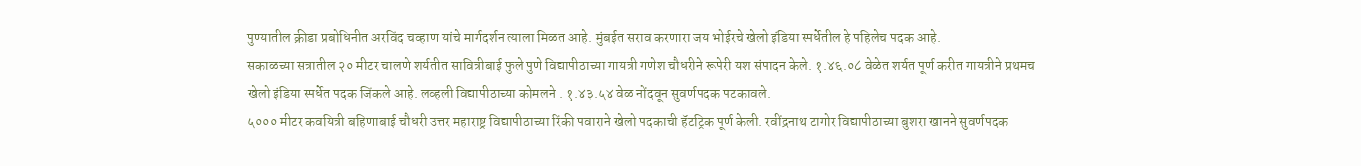पुण्यातील क्रीडा प्रबोधिनीत अरविंद चव्हाण यांचे मार्गदर्शन त्याला मिळत आहे. मुंबईत सराव करणारा जय भोईरचे खेलो इंडिया स्पर्धेतील हे पहिलेच पदक आहे.
सकाळच्या सत्रातील २० मीटर चालणे शर्यतीत सावित्रीबाई फुले पुणे विद्यापीठाच्या गायत्री गणेश चौधरीने रूपेरी यश संपादन केले. १.४६.०८ वेळेत शर्यत पूर्ण करीत गायत्रीने प्रथमच खेलो इंडिया स्पर्धेत पदक जिंकले आहे. लव्हली विद्यापीठाच्या कोमलने . १.४३.५४ वेळ नोंदवून सुवर्णपदक पटकावले.
५००० मीटर कवयित्री बहिणाबाई चौधरी उत्तर महाराष्ट्र विद्यापीठाच्या रिंकी पवाराने खेलो पदकाची हॅटट्रिक पूर्ण केली. रवींद्रनाथ टागोर विद्यापीठाच्या बुशरा खानने सुवर्णपदक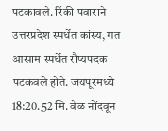पटकावले. रिंकी पवाराने उत्तरप्रदेश स्पर्धेत कांस्य, गत आसाम स्पर्धेत रौप्यपदक पटकवले होते. जयपूरमध्ये 18:20.52 मि. वेळ नोंदवून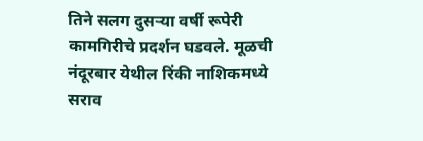तिने सलग दुसऱ्या वर्षी रूपेरी कामगिरीचे प्रदर्शन घडवले. मूळची नंदूरबार येथील रिंकी नाशिकमध्ये सराव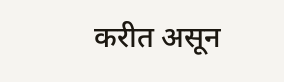करीत असून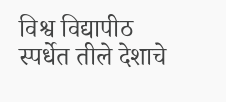विश्व विद्यापीठ स्पर्धेत तीले देशाचे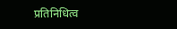प्रतिनिधित्व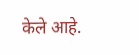केले आहे.